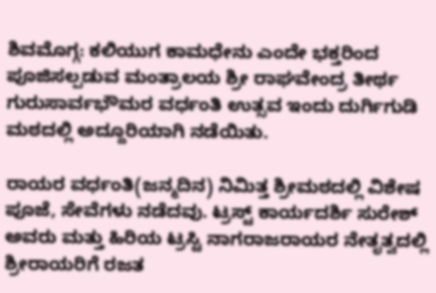ಶಿವಮೊಗ್ಗ: ಕಲಿಯುಗ ಕಾಮಧೇನು ಎಂದೇ ಭಕ್ತರಿಂದ ಪೂಜಿಸಲ್ಪಡುವ ಮಂತ್ರಾಲಯ ಶ್ರೀ ರಾಘವೇಂದ್ರ ತೀರ್ಥ ಗುರುಸಾರ್ವಭೌಮರ ವರ್ಧಂತಿ ಉತ್ಸವ ಇಂದು ದುರ್ಗಿಗುಡಿ ಮಠದಲ್ಲಿ ಅದ್ದೂರಿಯಾಗಿ ನಡೆಯಿತು.

ರಾಯರ ವರ್ಧಂತಿ(ಜನ್ಮದಿನ) ನಿಮಿತ್ತ ಶ್ರೀಮಠದಲ್ಲಿ ವಿಶೇಷ ಪೂಜೆ, ಸೇವೆಗಳು ನಡೆದವು. ಟ್ರಸ್ಟ್ ಕಾರ್ಯದರ್ಶಿ ಸುರೇಶ್ ಅವರು ಮತ್ತು ಹಿರಿಯ ಟ್ರಸ್ಟಿ ನಾಗರಾಜರಾಯರ ನೇತೃತ್ವದಲ್ಲಿ ಶ್ರೀರಾಯರಿಗೆ ರಜತ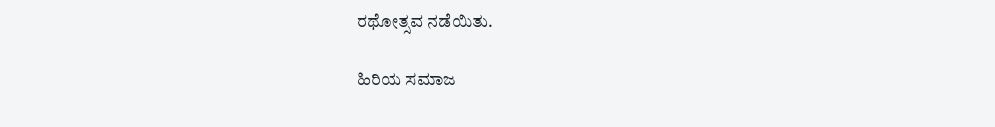ರಥೋತ್ಸವ ನಡೆಯಿತು.

ಹಿರಿಯ ಸಮಾಜ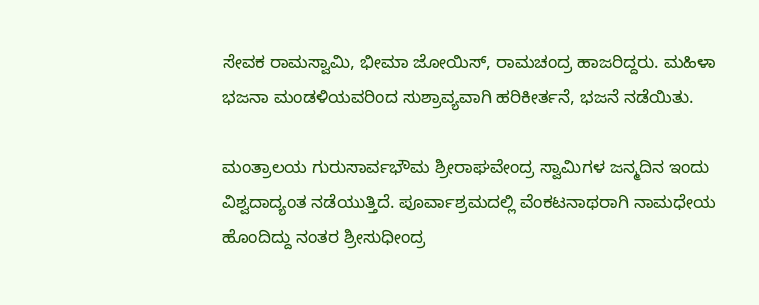ಸೇವಕ ರಾಮಸ್ವಾಮಿ, ಭೀಮಾ ಜೋಯಿಸ್, ರಾಮಚಂದ್ರ ಹಾಜರಿದ್ದರು. ಮಹಿಳಾ ಭಜನಾ ಮಂಡಳಿಯವರಿಂದ ಸುಶ್ರಾವ್ಯವಾಗಿ ಹರಿಕೀರ್ತನೆ, ಭಜನೆ ನಡೆಯಿತು.

ಮಂತ್ರಾಲಯ ಗುರುಸಾರ್ವಭೌಮ ಶ್ರೀರಾಘವೇಂದ್ರ ಸ್ವಾಮಿಗಳ ಜನ್ಮದಿನ ಇಂದು ವಿಶ್ವದಾದ್ಯಂತ ನಡೆಯುತ್ತಿದೆ. ಪೂರ್ವಾಶ್ರಮದಲ್ಲಿ ವೆಂಕಟನಾಥರಾಗಿ ನಾಮಧೇಯ ಹೊಂದಿದ್ದು ನಂತರ ಶ್ರೀಸುಧೀಂದ್ರ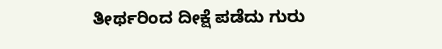ತೀರ್ಥರಿಂದ ದೀಕ್ಷೆ ಪಡೆದು ಗುರು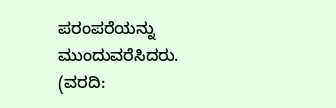ಪರಂಪರೆಯನ್ನು ಮುಂದುವರೆಸಿದರು.
(ವರದಿ: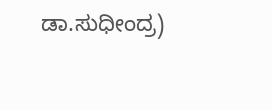ಡಾ.ಸುಧೀಂದ್ರ)